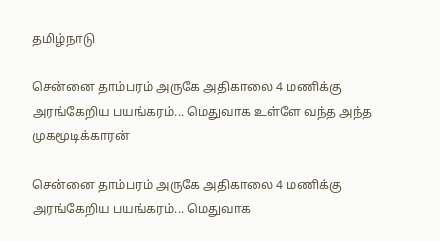தமிழ்நாடு

சென்னை தாம்பரம் அருகே அதிகாலை 4 மணிக்கு அரங்கேறிய பயங்கரம்... மெதுவாக உள்ளே வந்த அந்த முகமூடிக்காரன்

சென்னை தாம்பரம் அருகே அதிகாலை 4 மணிக்கு அரங்கேறிய பயங்கரம்... மெதுவாக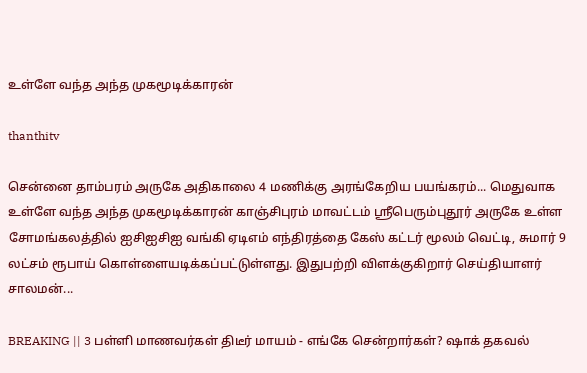உள்ளே வந்த அந்த முகமூடிக்காரன்

thanthitv

சென்னை தாம்பரம் அருகே அதிகாலை 4 மணிக்கு அரங்கேறிய பயங்கரம்... மெதுவாக உள்ளே வந்த அந்த முகமூடிக்காரன் காஞ்சிபுரம் மாவட்டம் ஸ்ரீபெரும்புதூர் அருகே உள்ள சோமங்கலத்தில் ஐசிஐசிஐ வங்கி ஏடிஎம் எந்திரத்தை கேஸ் கட்டர் மூலம் வெட்டி, சுமார் 9 லட்சம் ரூபாய் கொள்ளையடிக்கப்பட்டுள்ளது. இதுபற்றி விளக்குகிறார் செய்தியாளர் சாலமன்...

BREAKING || 3 பள்ளி மாணவர்கள் திடீர் மாயம் - எங்கே சென்றார்கள்? ஷாக் தகவல்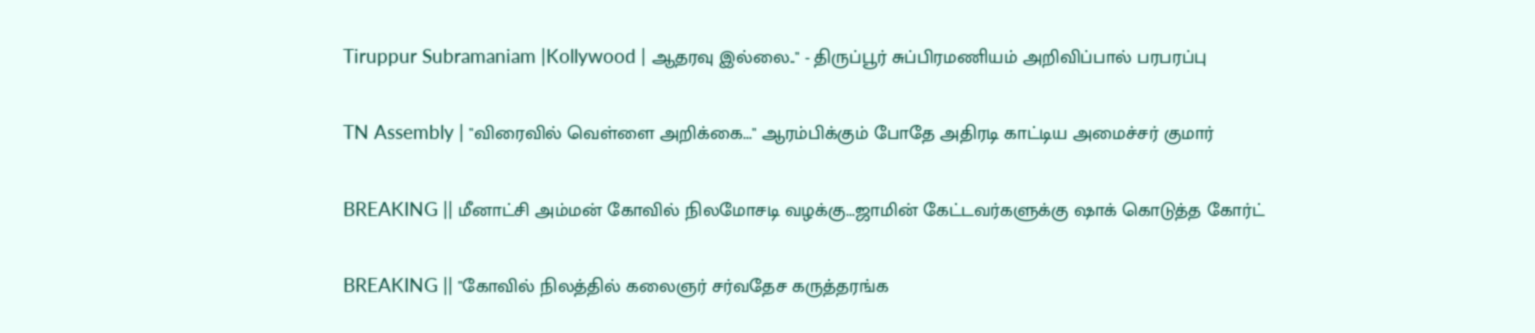Tiruppur Subramaniam |Kollywood | ஆதரவு இல்லை.." - திருப்பூர் சுப்பிரமணியம் அறிவிப்பால் பரபரப்பு

TN Assembly | "விரைவில் வெள்ளை அறிக்கை..." ஆரம்பிக்கும் போதே அதிரடி காட்டிய அமைச்சர் குமார்

BREAKING || மீனாட்சி அம்மன் கோவில் நிலமோசடி வழக்கு...ஜாமின் கேட்டவர்களுக்கு ஷாக் கொடுத்த கோர்ட்

BREAKING || "கோவில் நிலத்தில் கலைஞர் சர்வதேச கருத்தரங்க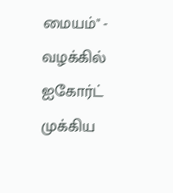மையம்" - வழக்கில் ஐகோர்ட் முக்கிய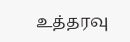உத்தரவு